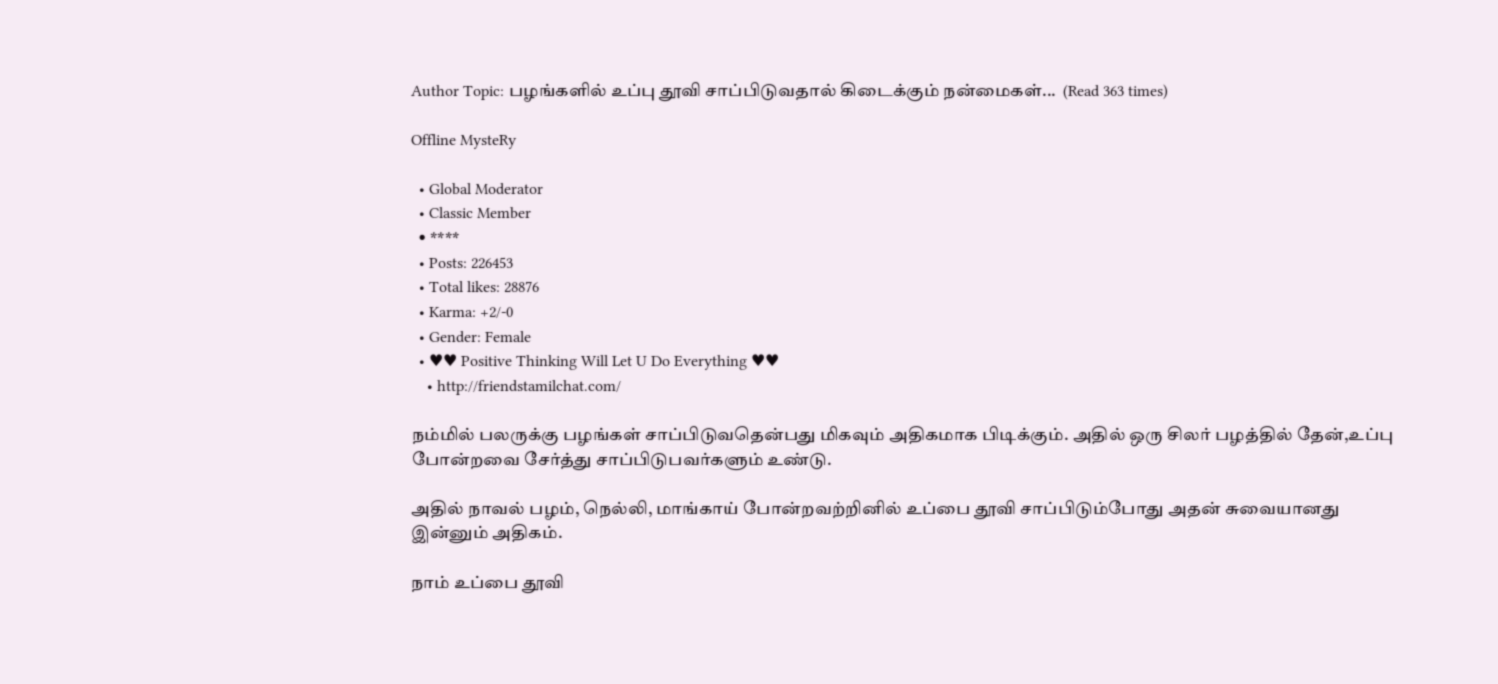Author Topic: பழங்களில் உப்பு தூவி சாப்பிடுவதால் கிடைக்கும் நன்மைகள்...  (Read 363 times)

Offline MysteRy

  • Global Moderator
  • Classic Member
  • ****
  • Posts: 226453
  • Total likes: 28876
  • Karma: +2/-0
  • Gender: Female
  • ♥♥ Positive Thinking Will Let U Do Everything ♥♥
    • http://friendstamilchat.com/

நம்மில் பலருக்கு பழங்கள் சாப்பிடுவதென்பது மிகவும் அதிகமாக பிடிக்கும். அதில் ஒரு சிலர் பழத்தில் தேன்,உப்பு போன்றவை சேர்த்து சாப்பிடுபவர்களும் உண்டு.

அதில் நாவல் பழம், நெல்லி, மாங்காய் போன்றவற்றினில் உப்பை தூவி சாப்பிடும்போது அதன் சுவையானது இன்னும் அதிகம்.

நாம் உப்பை தூவி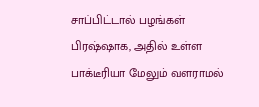சாப்பிட்டால் பழங்கள் பிரஷ்ஷாக, அதில் உள்ள பாக்டீரியா மேலும் வளராமல்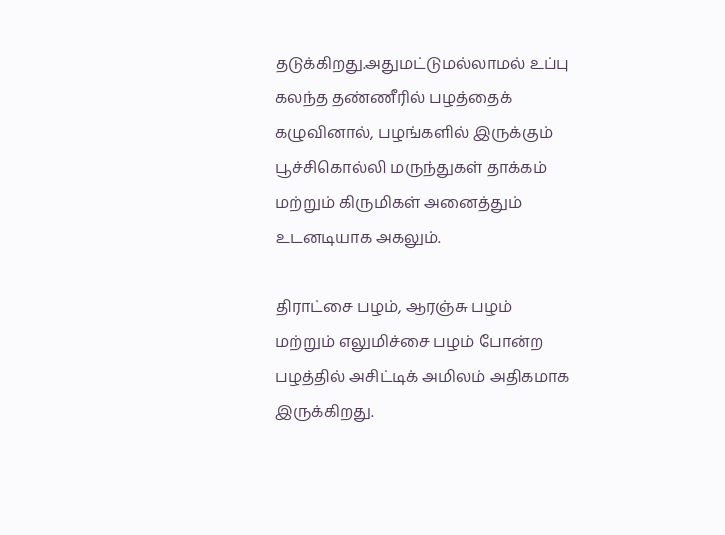தடுக்கிறது.அதுமட்டுமல்லாமல் உப்பு கலந்த தண்ணீரில் பழத்தைக் கழுவினால், பழங்களில் இருக்கும் பூச்சிகொல்லி மருந்துகள் தாக்கம் மற்றும் கிருமிகள் அனைத்தும் உடனடியாக அகலும்.

திராட்சை பழம், ஆரஞ்சு பழம் மற்றும் எலுமிச்சை பழம் போன்ற பழத்தில் அசிட்டிக் அமிலம் அதிகமாக இருக்கிறது.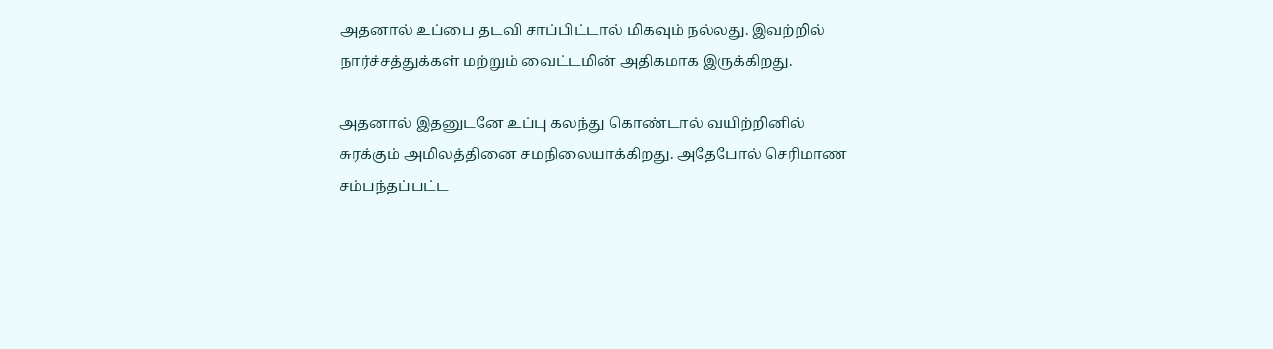அதனால் உப்பை தடவி சாப்பிட்டால் மிகவும் நல்லது. இவற்றில் நார்ச்சத்துக்கள் மற்றும் வைட்டமின் அதிகமாக இருக்கிறது.

அதனால் இதனுடனே உப்பு கலந்து கொண்டால் வயிற்றினில் சுரக்கும் அமிலத்தினை சமநிலையாக்கிறது. அதேபோல் செரிமாண சம்பந்தப்பட்ட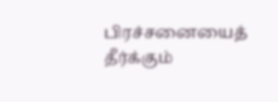பிரச்சனையைத் தீர்க்கும்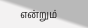என்றும்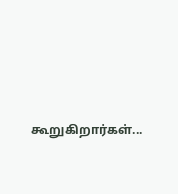கூறுகிறார்கள்...